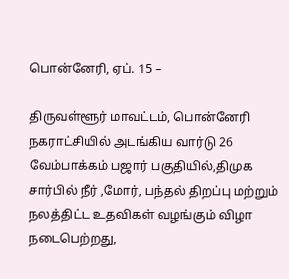பொன்னேரி, ஏப். 15 –

திருவள்ளூர் மாவட்டம், பொன்னேரி நகராட்சியில் அடங்கிய வார்டு 26 வேம்பாக்கம் பஜார் பகுதியில்,திமுக சார்பில் நீர் ,மோர், பந்தல் திறப்பு மற்றும் நலத்திட்ட உதவிகள் வழங்கும் விழா நடைபெற்றது,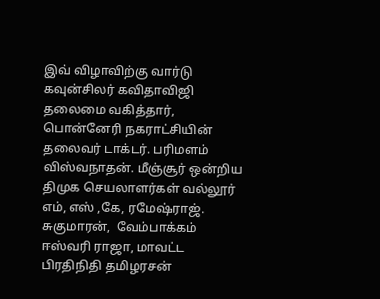இவ் விழாவிற்கு வார்டு கவுன்சிலர் கவிதாவிஜி தலைமை வகித்தார், பொன்னேரி நகராட்சியின் தலைவர் டாக்டர். பரிமளம் விஸ்வநாதன். மீஞ்சூர் ஒன்றிய திமுக செயலாளர்கள் வல்லூர் எம், எஸ் ,கே, ரமேஷ்ராஜ். சுகுமாரன்,  வேம்பாக்கம் ஈஸ்வரி ராஜா, மாவட்ட பிரதிநிதி தமிழரசன்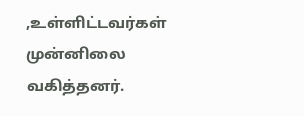,உள்ளிட்டவர்கள் முன்னிலை வகித்தனர்.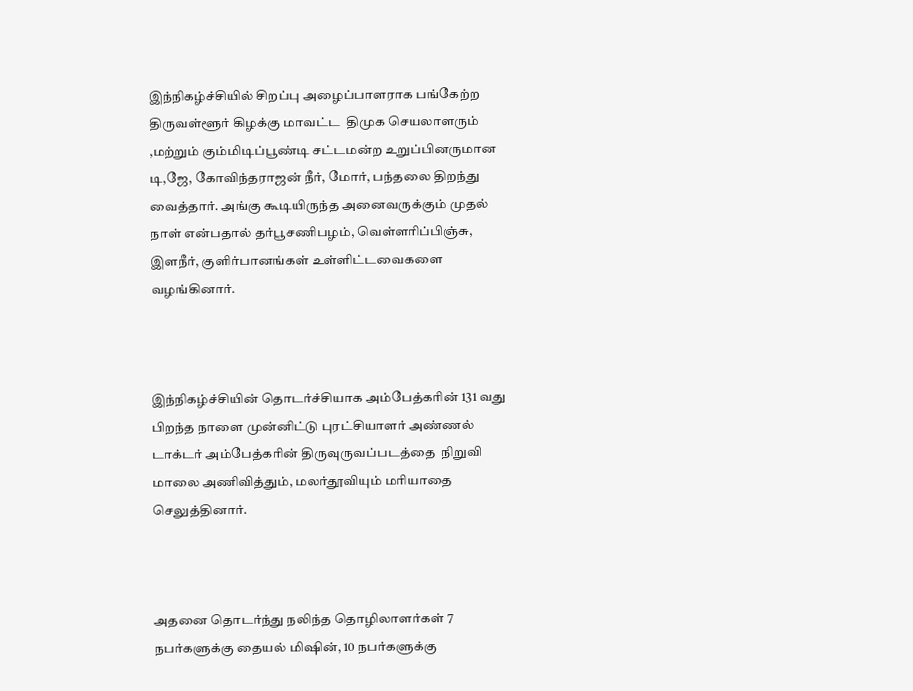இந்நிகழ்ச்சியில் சிறப்பு அழைப்பாளராக பங்கேற்ற திருவள்ளூர் கிழக்கு மாவட்ட  திமுக செயலாளரும் ,மற்றும் கும்மிடிப்பூண்டி சட்டமன்ற உறுப்பினருமான டி,ஜே, கோவிந்தராஜன் நீர், மோர், பந்தலை திறந்து வைத்தார். அங்கு கூடியிருந்த அனைவருக்கும் முதல் நாள் என்பதால் தர்பூசணிபழம், வெள்ளரிப்பிஞ்சு, இளநீர், குளிர்பானங்கள் உள்ளிட்டவைகளை வழங்கினார்.



இந்நிகழ்ச்சியின் தொடர்ச்சியாக அம்பேத்கரின் 131 வது பிறந்த நாளை முன்னிட்டு புரட்சியாளர் அண்ணல் டாக்டர் அம்பேத்கரின் திருவுருவப்படத்தை  நிறுவி மாலை அணிவித்தும், மலர்தூவியும் மரியாதை செலுத்தினார்.



அதனை தொடர்ந்து நலிந்த தொழிலாளர்கள் 7 நபர்களுக்கு தையல் மிஷின், 10 நபர்களுக்கு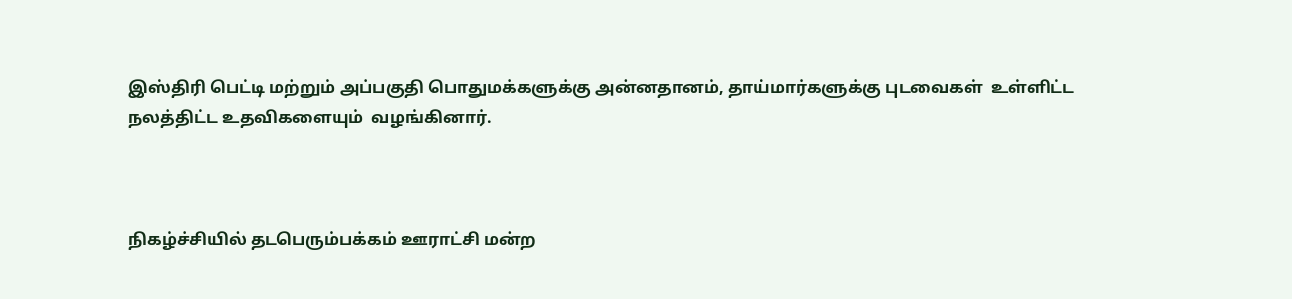இஸ்திரி பெட்டி மற்றும் அப்பகுதி பொதுமக்களுக்கு அன்னதானம், தாய்மார்களுக்கு புடவைகள்  உள்ளிட்ட நலத்திட்ட உதவிகளையும்  வழங்கினார்.



நிகழ்ச்சியில் தடபெரும்பக்கம் ஊராட்சி மன்ற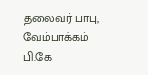தலைவர் பாபு, வேம்பாக்கம் பி.கே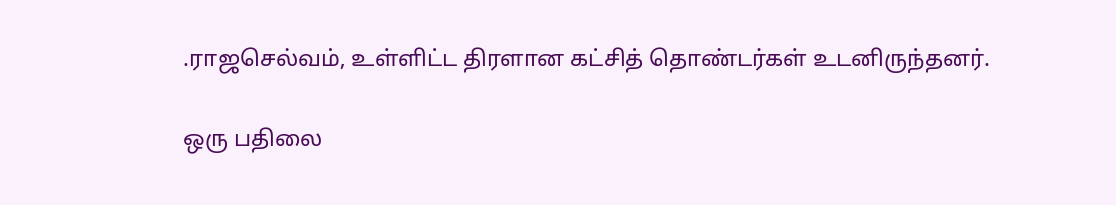.ராஜசெல்வம், உள்ளிட்ட திரளான கட்சித் தொண்டர்கள் உடனிருந்தனர்.

ஒரு பதிலை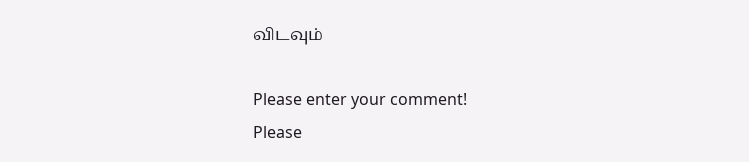விடவும்

Please enter your comment!
Please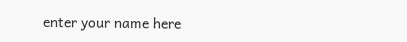enter your name here